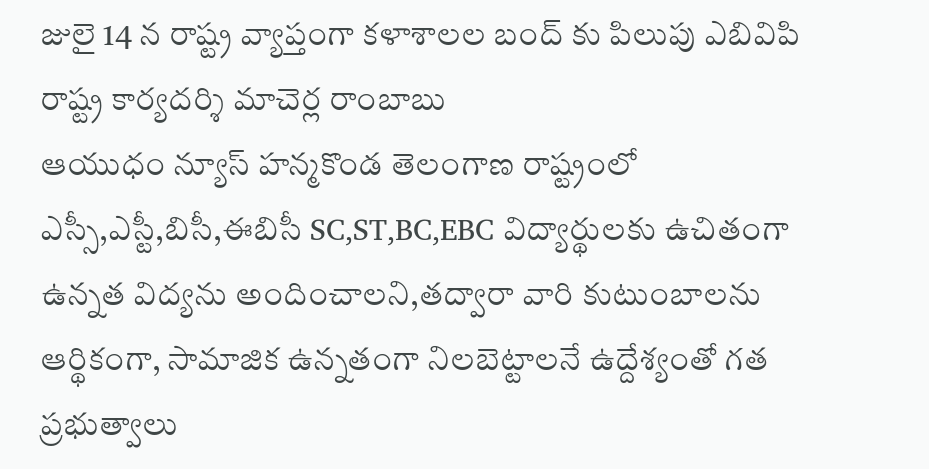జులై 14 న రాష్ట్ర వ్యాప్తంగా కళాశాలల బంద్ కు పిలుపు ఎబివిపి రాష్ట్ర కార్యదర్శి మాచెర్ల రాంబాబు
ఆయుధం న్యూస్ హన్మకొండ తెలంగాణ రాష్ట్రంలో ఎస్సీ,ఎస్టీ,బిసీ,ఈబిసీ SC,ST,BC,EBC విద్యార్థులకు ఉచితంగా ఉన్నత విద్యను అందించాలని,తద్వారా వారి కుటుంబాలను ఆర్థికంగా, సామాజిక ఉన్నతంగా నిలబెట్టాలనే ఉద్దేశ్యంతో గత ప్రభుత్వాలు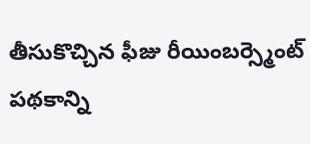తీసుకొచ్చిన ఫీజు రీయింబర్స్మెంట్ పథకాన్ని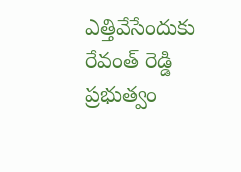ఎత్తివేసేందుకు రేవంత్ రెడ్డి ప్రభుత్వం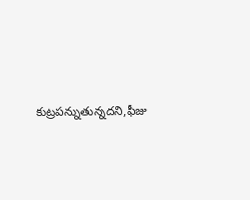కుట్రపన్నుతున్నదని,ఫీజు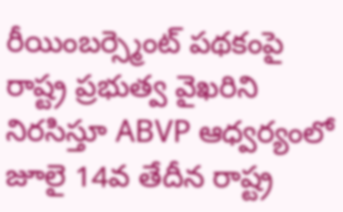రీయింబర్స్మెంట్ పథకంపై రాష్ట్ర ప్రభుత్వ వైఖరిని నిరసిస్తూ ABVP ఆధ్వర్యంలో జూలై 14వ తేదీన రాష్ట్ర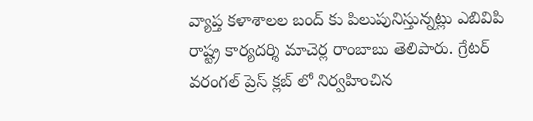వ్యాప్త కళాశాలల బంద్ కు పిలుపునిస్తున్నట్లు ఎబివిపి రాష్ట్ర కార్యదర్శి మాచెర్ల రాంబాబు తెలిపారు. గ్రేటర్ వరంగల్ ప్రెస్ క్లబ్ లో నిర్వహించిన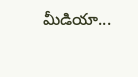మీడియా...